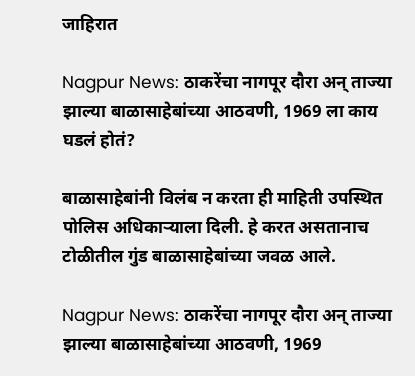जाहिरात

Nagpur News: ठाकरेंचा नागपूर दौरा अन् ताज्या झाल्या बाळासाहेबांच्या आठवणी, 1969 ला काय घडलं होतं?

बाळासाहेबांनी विलंब न करता ही माहिती उपस्थित पोलिस अधिकाऱ्याला दिली. हे करत असतानाच टोळीतील गुंड बाळासाहेबांच्या जवळ आले.

Nagpur News: ठाकरेंचा नागपूर दौरा अन् ताज्या झाल्या बाळासाहेबांच्या आठवणी, 1969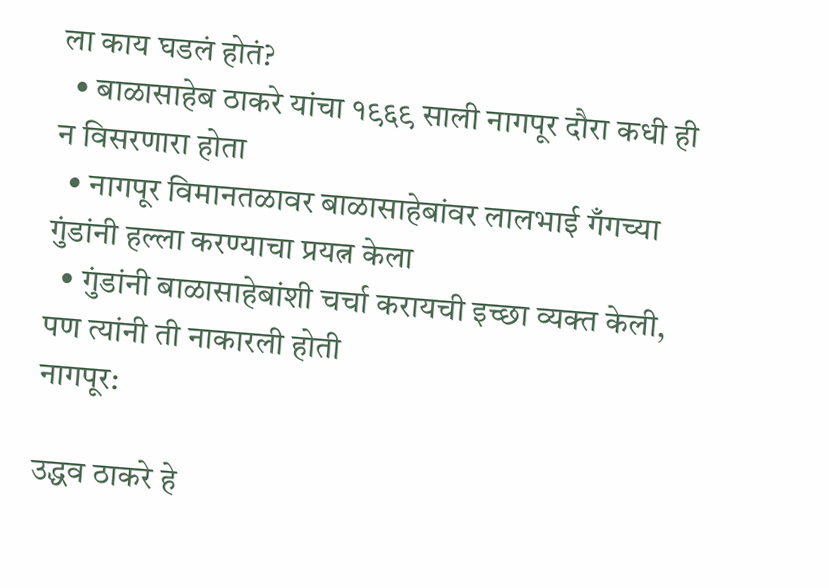ला काय घडलं होतं?
  • बाळासाहेब ठाकरे यांचा १९६९ साली नागपूर दौरा कधी ही न विसरणारा होता
  • नागपूर विमानतळावर बाळासाहेबांवर लालभाई गँगच्या गुंडांनी हल्ला करण्याचा प्रयत्न केला
  • गुंडांनी बाळासाहेबांशी चर्चा करायची इच्छा व्यक्त केली, पण त्यांनी ती नाकारली होती
नागपूर:

उद्धव ठाकरे हे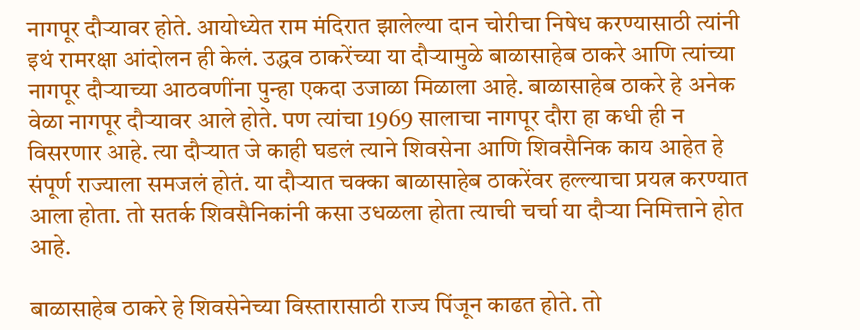नागपूर दौऱ्यावर होते. आयोध्येत राम मंदिरात झालेल्या दान चोरीचा निषेध करण्यासाठी त्यांनी इथं रामरक्षा आंदोलन ही केलं. उद्धव ठाकरेंच्या या दौऱ्यामुळे बाळासाहेब ठाकरे आणि त्यांच्या नागपूर दौऱ्याच्या आठवणींना पुन्हा एकदा उजाळा मिळाला आहे. बाळासाहेब ठाकरे हे अनेक वेळा नागपूर दौऱ्यावर आले होते. पण त्यांचा 1969 सालाचा नागपूर दौरा हा कधी ही न विसरणार आहे. त्या दौऱ्यात जे काही घडलं त्याने शिवसेना आणि शिवसैनिक काय आहेत हे संपूर्ण राज्याला समजलं होतं. या दौऱ्यात चक्का बाळासाहेब ठाकरेंवर हल्ल्याचा प्रयत्न करण्यात आला होता. तो सतर्क शिवसैनिकांनी कसा उधळला होता त्याची चर्चा या दौऱ्या निमित्ताने होत आहे.

बाळासाहेब ठाकरे हे शिवसेनेच्या विस्तारासाठी राज्य पिंजून काढत होते. तो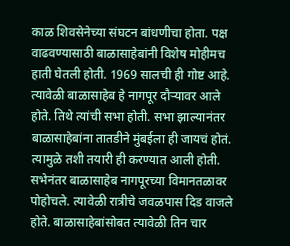काळ शिवसेनेच्या संघटन बांधणीचा होता. पक्ष वाढवण्यासाठी बाळासाहेबांनी विशेष मोहीमच हाती घेतली होती. 1969 सालची ही गोष्ट आहे. त्यावेळी बाळासाहेब हे नागपूर दौऱ्यावर आले होते. तिथे त्यांची सभा होती. सभा झाल्यानंतर बाळासाहेबांना तातडीने मुंबईला ही जायचं होतं. त्यामुळे तशी तयारी ही करण्यात आली होती. सभेनंतर बाळासाहेब नागपूरच्या विमानतळावर पोहोचले. त्यावेळी रात्रीचे जवळपास दिड वाजले होते. बाळासाहेबांसोबत त्यावेळी तिन चार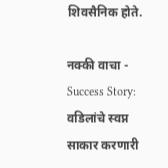शिवसैनिक होते.

नक्की वाचा - Success Story: वडिलांचे स्वप्न साकार करणारी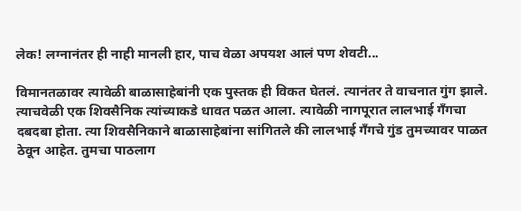लेक! लग्नानंतर ही नाही मानली हार, पाच वेळा अपयश आलं पण शेवटी...

विमानतळावर त्यावेळी बाळासाहेबांनी एक पुस्तक ही विकत घेतलं. त्यानंतर ते वाचनात गुंग झाले. त्याचवेळी एक शिवसैनिक त्यांच्याकडे धावत पळत आला. त्यावेळी नागपूरात लालभाई गँगचा दबदबा होता. त्या शिवसैनिकाने बाळासाहेबांना सांगितले की लालभाई गँगचे गुंड तुमच्यावर पाळत ठेवून आहेत. तुमचा पाठलाग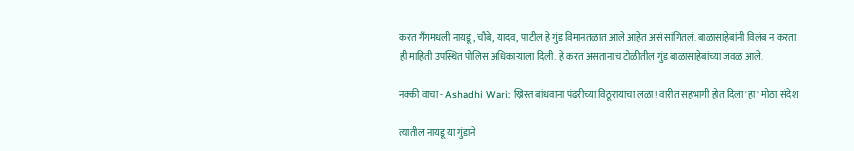करत गँगमधली नायडू, चौबे, यादव, पाटील हे गुंड विमानतळात आले आहेत असं सांगितलं. बाळासाहेबांनी विलंब न करता ही माहिती उपस्थित पोलिस अधिकाऱ्याला दिली. हे करत असतानाच टोळीतील गुंड बाळासाहेबांच्या जवळ आले.

नक्की वाचा - Ashadhi Wari: ख्रिस्त बांधवाना पंढरीच्या विठूरायाचा लळा! वारीत सहभागी होत दिला 'हा' मोठा संदेश

त्यातील नायडू या गुंडाने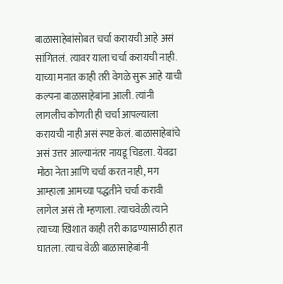बाळासाहेबांसोबत चर्चा करायची आहे असं सांगितलं. त्यावर याला चर्चा करायची नाही. याच्या मनात काही तरी वेगळे सुरू आहे याची कल्पना बाळासाहेबांना आली. त्यांनी लागलीच कोणती ही चर्चा आपल्याला करायची नाही असं स्पष्ट केलं. बाळासाहेबांचे असं उत्तर आल्यानंतर नायडू चिडला. येवढा मोठा नेता आणि चर्चा करत नाही, मग आम्हाला आमच्या पद्धतीने चर्चा करावी लागेल असं तो म्हणाला. त्याचवेळी त्याने त्याच्या खिशात काही तरी काढण्यासाठी हात घातला. त्याच वेळी बाळासाहेबांनी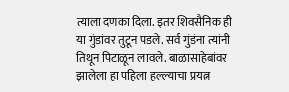त्याला दणका दिला. इतर शिवसैनिक ही या गुंडांवर तुटून पडले. सर्व गुंडंना त्यांनी तिथून पिटाळून लावले. बाळासाहेबांवर झालेला हा पहिला हल्ल्याचा प्रयत्न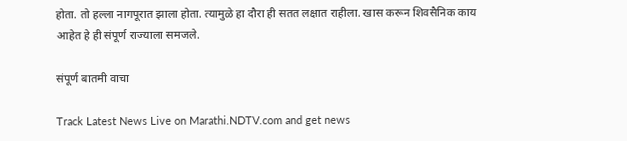होता. तो हल्ला नागपूरात झाला होता. त्यामुळे हा दौरा ही सतत लक्षात राहीला. खास करून शिवसैनिक काय आहेत हे ही संपूर्ण राज्याला समजले.

संपूर्ण बातमी वाचा

Track Latest News Live on Marathi.NDTV.com and get news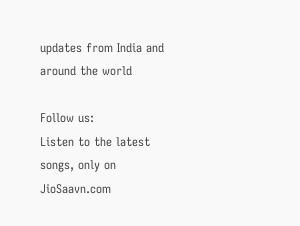updates from India and around the world

Follow us:
Listen to the latest songs, only on JioSaavn.com